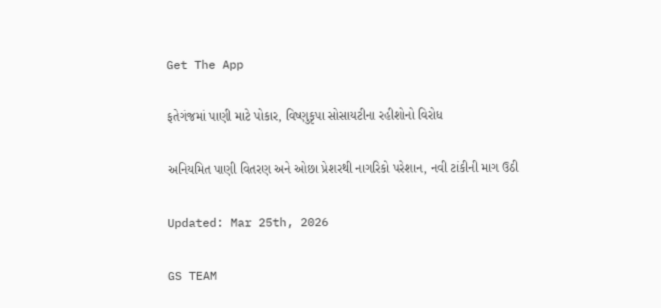Get The App

ફતેગંજમાં પાણી માટે પોકાર, વિષ્ણુકૃપા સોસાયટીના રહીશોનો વિરોધ

અનિયમિત પાણી વિતરણ અને ઓછા પ્રેશરથી નાગરિકો પરેશાન, નવી ટાંકીની માગ ઉઠી

Updated: Mar 25th, 2026

GS TEAM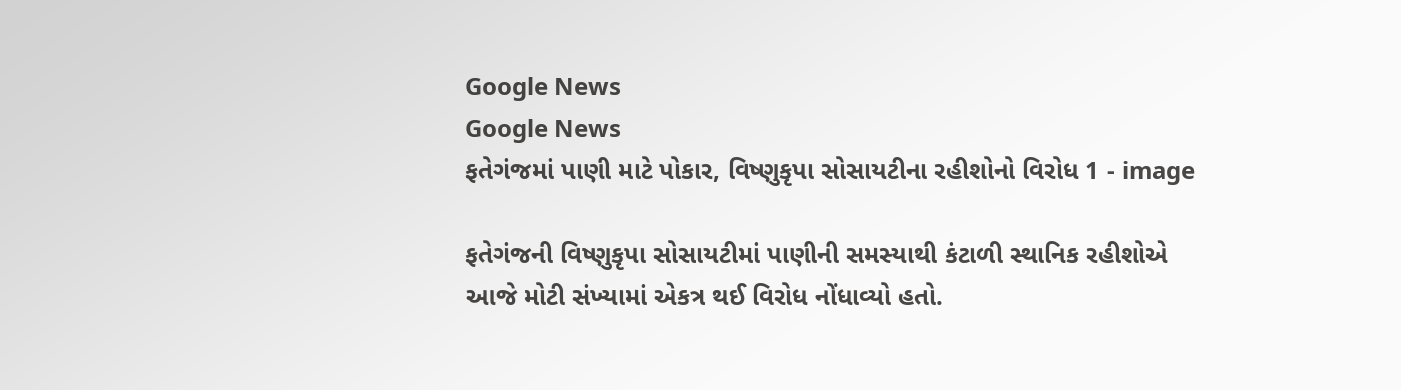Google News
Google News
ફતેગંજમાં પાણી માટે પોકાર, વિષ્ણુકૃપા સોસાયટીના રહીશોનો વિરોધ 1 - image

ફતેગંજની વિષ્ણુકૃપા સોસાયટીમાં પાણીની સમસ્યાથી કંટાળી સ્થાનિક રહીશોએ આજે મોટી સંખ્યામાં એકત્ર થઈ વિરોધ નોંધાવ્યો હતો.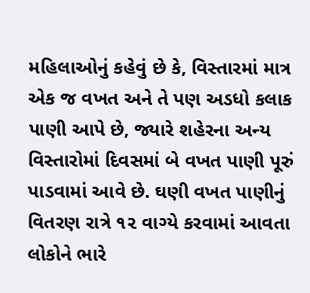મહિલાઓનું કહેવું છે કે, વિસ્તારમાં માત્ર એક જ વખત અને તે પણ અડધો કલાક પાણી આપે છે, જ્યારે શહેરના અન્ય વિસ્તારોમાં દિવસમાં બે વખત પાણી પૂરું પાડવામાં આવે છે. ઘણી વખત પાણીનું વિતરણ રાત્રે ૧૨ વાગ્યે કરવામાં આવતા લોકોને ભારે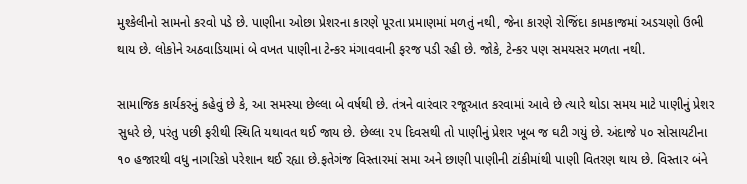મુશ્કેલીનો સામનો કરવો પડે છે. પાણીના ઓછા પ્રેશરના કારણે પૂરતા પ્રમાણમાં મળતું નથી, જેના કારણે રોજિંદા કામકાજમાં અડચણો ઉભી થાય છે. લોકોને અઠવાડિયામાં બે વખત પાણીના ટેન્કર મંગાવવાની ફરજ પડી રહી છે. જોકે, ટેન્કર પણ સમયસર મળતા નથી.

સામાજિક કાર્યકરનું કહેવું છે કે, આ સમસ્યા છેલ્લા બે વર્ષથી છે. તંત્રને વારંવાર રજૂઆત કરવામાં આવે છે ત્યારે થોડા સમય માટે પાણીનું પ્રેશર સુધરે છે, પરંતુ પછી ફરીથી સ્થિતિ યથાવત થઈ જાય છે. છેલ્લા ૨૫ દિવસથી તો પાણીનું પ્રેશર ખૂબ જ ઘટી ગયું છે. અંદાજે ૫૦ સોસાયટીના ૧૦ હજારથી વધુ નાગરિકો પરેશાન થઈ રહ્યા છે.ફતેગંજ વિસ્તારમાં સમા અને છાણી પાણીની ટાંકીમાંથી પાણી વિતરણ થાય છે. વિસ્તાર બંને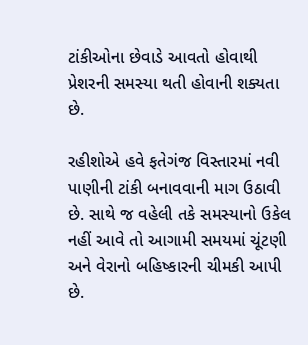ટાંકીઓના છેવાડે આવતો હોવાથી પ્રેશરની સમસ્યા થતી હોવાની શક્યતા છે.

રહીશોએ હવે ફતેગંજ વિસ્તારમાં નવી પાણીની ટાંકી બનાવવાની માગ ઉઠાવી છે. સાથે જ વહેલી તકે સમસ્યાનો ઉકેલ નહીં આવે તો આગામી સમયમાં ચૂંટણી અને વેરાનો બહિષ્કારની ચીમકી આપી છે.